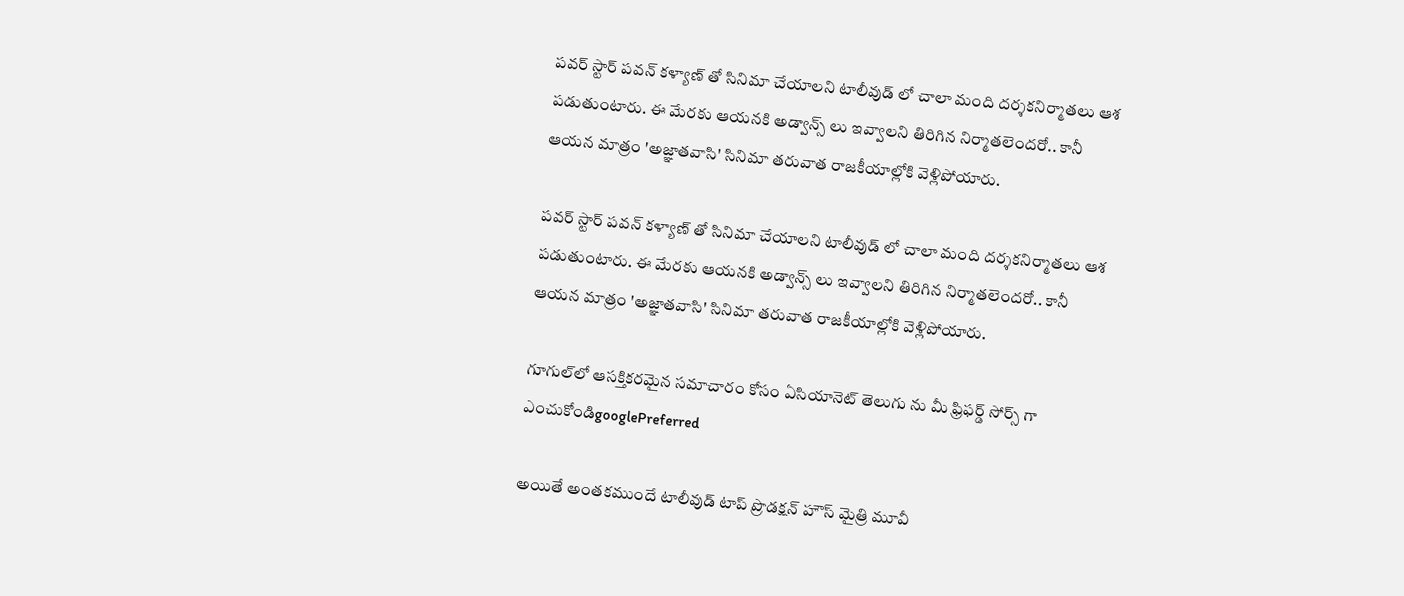పవర్ స్టార్ పవన్ కళ్యాణ్ తో సినిమా చేయాలని టాలీవుడ్ లో చాలా మంది దర్శకనిర్మాతలు ఆశ పడుతుంటారు. ఈ మేరకు ఆయనకి అడ్వాన్స్ లు ఇవ్వాలని తిరిగిన నిర్మాతలెందరో.. కానీ ఆయన మాత్రం 'అజ్ఞాతవాసి' సినిమా తరువాత రాజకీయాల్లోకి వెళ్లిపోయారు.

పవర్ స్టార్ పవన్ కళ్యాణ్ తో సినిమా చేయాలని టాలీవుడ్ లో చాలా మంది దర్శకనిర్మాతలు ఆశ పడుతుంటారు. ఈ మేరకు ఆయనకి అడ్వాన్స్ లు ఇవ్వాలని తిరిగిన నిర్మాతలెందరో.. కానీ ఆయన మాత్రం 'అజ్ఞాతవాసి' సినిమా తరువాత రాజకీయాల్లోకి వెళ్లిపోయారు.

గూగుల్‌లో ఆసక్తికరమైన సమాచారం కోసం ఏసియానెట్ తెలుగు ను మీ ఫ్రిఫర్డ్ సోర్స్ గా ఎంచుకోండిgooglePreferred

అయితే అంతకముందే టాలీవుడ్ టాప్ ప్రొడక్షన్ హౌస్ మైత్రి మూవీ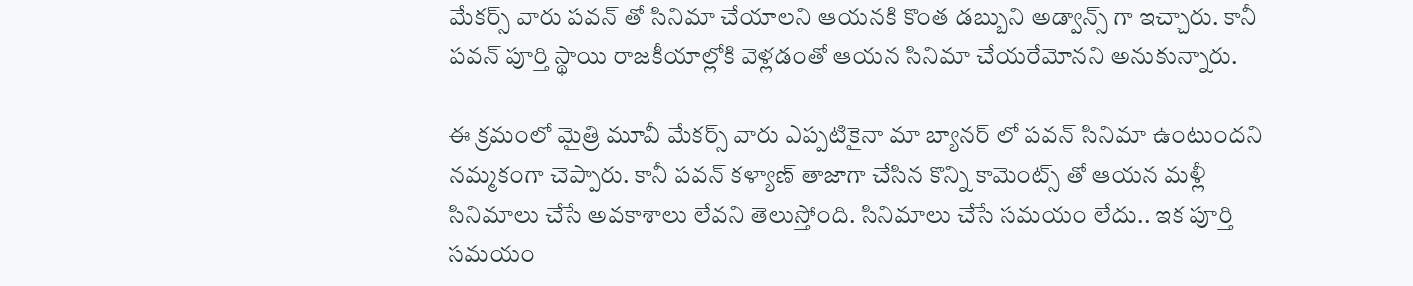మేకర్స్ వారు పవన్ తో సినిమా చేయాలని ఆయనకి కొంత డబ్బుని అడ్వాన్స్ గా ఇచ్చారు. కానీ పవన్ పూర్తి స్థాయి రాజకీయాల్లోకి వెళ్లడంతో ఆయన సినిమా చేయరేమోనని అనుకున్నారు.

ఈ క్రమంలో మైత్రి మూవీ మేకర్స్ వారు ఎప్పటికైనా మా బ్యానర్ లో పవన్ సినిమా ఉంటుందని నమ్మకంగా చెప్పారు. కానీ పవన్ కళ్యాణ్ తాజాగా చేసిన కొన్ని కామెంట్స్ తో ఆయన మళ్లీ సినిమాలు చేసే అవకాశాలు లేవని తెలుస్తోంది. సినిమాలు చేసే సమయం లేదు.. ఇక పూర్తి సమయం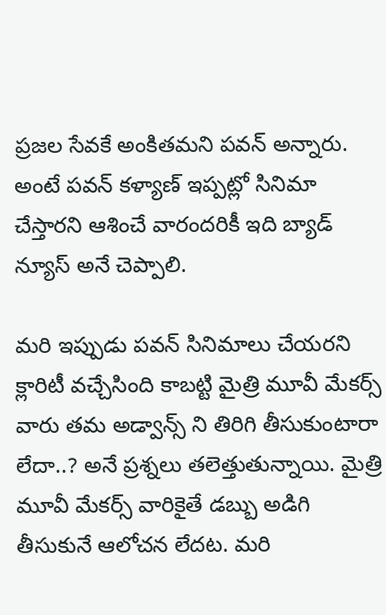ప్రజల సేవకే అంకితమని పవన్ అన్నారు. అంటే పవన్ కళ్యాణ్ ఇప్పట్లో సినిమా చేస్తారని ఆశించే వారందరికీ ఇది బ్యాడ్ న్యూస్ అనే చెప్పాలి.

మరి ఇప్పుడు పవన్ సినిమాలు చేయరని క్లారిటీ వచ్చేసింది కాబట్టి మైత్రి మూవీ మేకర్స్ వారు తమ అడ్వాన్స్ ని తిరిగి తీసుకుంటారా లేదా..? అనే ప్రశ్నలు తలెత్తుతున్నాయి. మైత్రి మూవీ మేకర్స్ వారికైతే డబ్బు అడిగి తీసుకునే ఆలోచన లేదట. మరి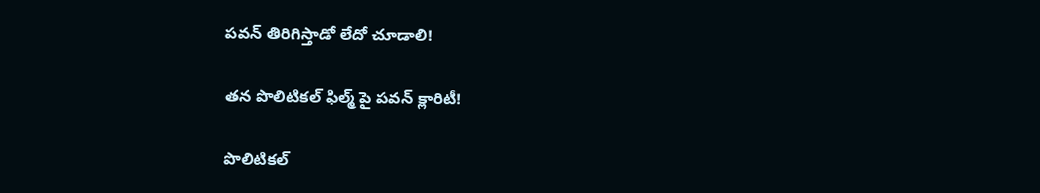పవన్ తిరిగిస్తాడో లేదో చూడాలి!

తన పొలిటికల్ ఫిల్మ్ పై పవన్ క్లారిటీ!

పొలిటికల్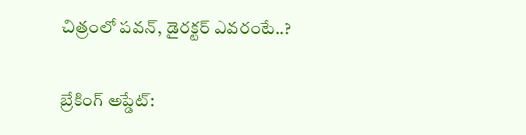చిత్రంలో పవన్, డైరక్టర్ ఎవరంటే..?

బ్రేకింగ్ అప్డేట్: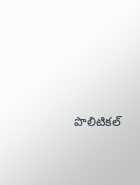పొలిటికల్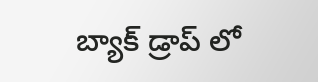బ్యాక్ డ్రాప్ లో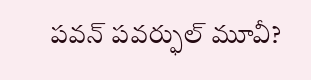పవన్ పవర్ఫుల్ మూవీ?